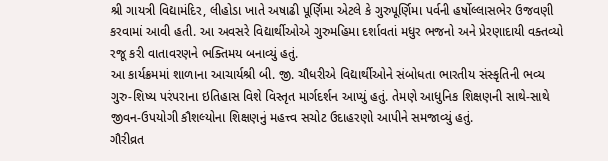શ્રી ગાયત્રી વિદ્યામંદિર, લીહોડા ખાતે અષાઢી પૂર્ણિમા એટલે કે ગુરુપૂર્ણિમા પર્વની હર્ષોલ્લાસભેર ઉજવણી કરવામાં આવી હતી. આ અવસરે વિદ્યાર્થીઓએ ગુરુમહિમા દર્શાવતાં મધુર ભજનો અને પ્રેરણાદાયી વક્તવ્યો રજૂ કરી વાતાવરણને ભક્તિમય બનાવ્યું હતું.
આ કાર્યક્રમમાં શાળાના આચાર્યશ્રી બી. જી. ચૌધરીએ વિદ્યાર્થીઓને સંબોધતા ભારતીય સંસ્કૃતિની ભવ્ય ગુરુ-શિષ્ય પરંપરાના ઇતિહાસ વિશે વિસ્તૃત માર્ગદર્શન આપ્યું હતું. તેમણે આધુનિક શિક્ષણની સાથે-સાથે જીવન-ઉપયોગી કૌશલ્યોના શિક્ષણનું મહત્ત્વ સચોટ ઉદાહરણો આપીને સમજાવ્યું હતું.
ગૌરીવ્રત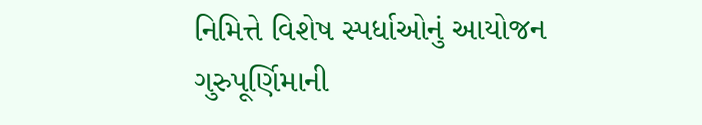નિમિત્તે વિશેષ સ્પર્ધાઓનું આયોજન
ગુરુપૂર્ણિમાની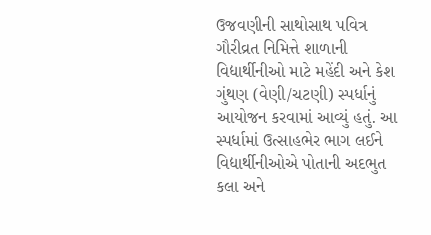ઉજવણીની સાથોસાથ પવિત્ર ગૌરીવ્રત નિમિત્તે શાળાની વિદ્યાર્થીનીઓ માટે મહેંદી અને કેશ ગુંથણ (વેણી/ચટણી) સ્પર્ધાનું આયોજન કરવામાં આવ્યું હતું. આ સ્પર્ધામાં ઉત્સાહભેર ભાગ લઈને વિદ્યાર્થીનીઓએ પોતાની અદભુત કલા અને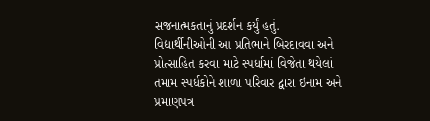સજનાત્મકતાનું પ્રદર્શન કર્યું હતું.
વિદ્યાર્થીનીઓની આ પ્રતિભાને બિરદાવવા અને પ્રોત્સાહિત કરવા માટે સ્પર્ધામાં વિજેતા થયેલાં તમામ સ્પર્ધકોને શાળા પરિવાર દ્વારા ઇનામ અને પ્રમાણપત્ર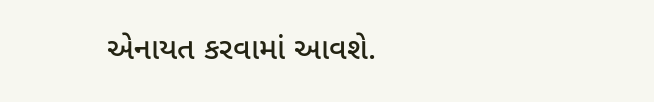એનાયત કરવામાં આવશે.